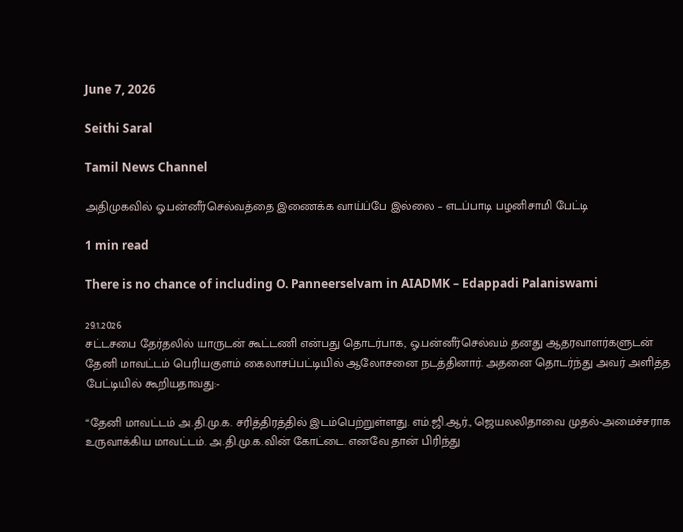June 7, 2026

Seithi Saral

Tamil News Channel

அதிமுகவில் ஓ.பன்னீர்செல்வத்தை இணைக்க வாய்ப்பே இல்லை – எடப்பாடி பழனிசாமி பேட்டி

1 min read

There is no chance of including O. Panneerselvam in AIADMK – Edappadi Palaniswami

29.1.2026
சட்டசபை தேர்தலில் யாருடன் கூட்டணி என்பது தொடர்பாக, ஓ.பன்னீர்செல்வம் தனது ஆதரவாளர்களுடன் தேனி மாவட்டம் பெரியகுளம் கைலாசப்பட்டியில் ஆலோசனை நடத்தினார். அதனை தொடர்ந்து அவர் அளித்த பேட்டியில் கூறியதாவது:-

“தேனி மாவட்டம் அ.தி.மு.க. சரித்திரத்தில் இடம்பெற்றுள்ளது. எம்.ஜி.ஆர்., ஜெயலலிதாவை முதல்-அமைச்சராக உருவாக்கிய மாவட்டம். அ.தி.மு.க.வின் கோட்டை. எனவே தான் பிரிந்து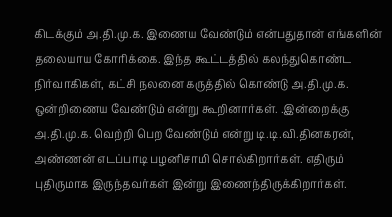கிடக்கும் அ.தி.மு.க. இணைய வேண்டும் என்பதுதான் எங்களின் தலையாய கோரிக்கை. இந்த கூட்டத்தில் கலந்துகொண்ட நிர்வாகிகள், கட்சி நலனை கருத்தில் கொண்டு அ.தி.மு.க. ஒன்றிணைய வேண்டும் என்று கூறினார்கள். .இன்றைக்கு அ.தி.மு.க. வெற்றி பெற வேண்டும் என்று டி.டி.வி.தினகரன், அண்ணன் எடப்பாடி பழனிசாமி சொல்கிறார்கள். எதிரும் புதிருமாக இருந்தவர்கள் இன்று இணைந்திருக்கிறார்கள்.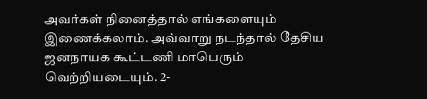அவர்கள் நினைத்தால் எங்களையும் இணைக்கலாம். அவ்வாறு நடந்தால் தேசிய ஜனநாயக கூட்டணி மாபெரும் வெற்றியடையும். 2-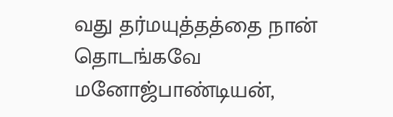வது தர்மயுத்தத்தை நான் தொடங்கவே மனோஜ்பாண்டியன்,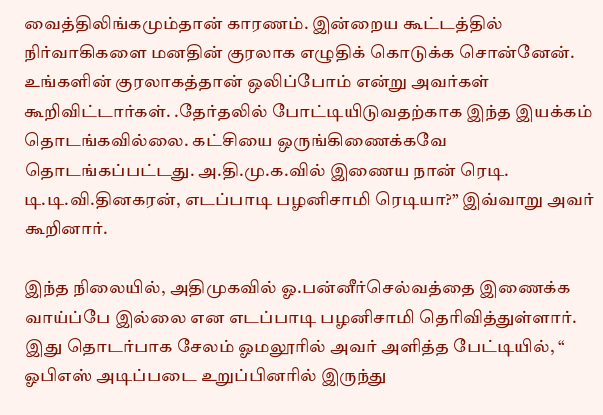வைத்திலிங்கமும்தான் காரணம். இன்றைய கூட்டத்தில் நிர்வாகிகளை மனதின் குரலாக எழுதிக் கொடுக்க சொன்னேன். உங்களின் குரலாகத்தான் ஒலிப்போம் என்று அவர்கள் கூறிவிட்டார்கள். .தேர்தலில் போட்டியிடுவதற்காக இந்த இயக்கம் தொடங்கவில்லை. கட்சியை ஒருங்கிணைக்கவே தொடங்கப்பட்டது. அ.தி.மு.க.வில் இணைய நான் ரெடி. டி.டி.வி.தினகரன், எடப்பாடி பழனிசாமி ரெடியா?” இவ்வாறு அவர் கூறினார்.

இந்த நிலையில், அதிமுகவில் ஓ.பன்னீர்செல்வத்தை இணைக்க வாய்ப்பே இல்லை என எடப்பாடி பழனிசாமி தெரிவித்துள்ளார். இது தொடர்பாக சேலம் ஓமலூரில் அவர் அளித்த பேட்டியில், “ ஓபிஎஸ் அடிப்படை உறுப்பினரில் இருந்து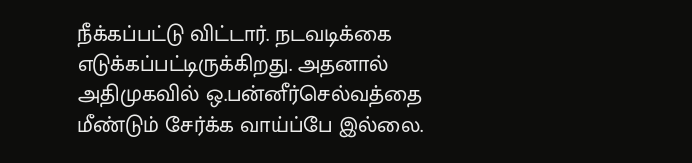நீக்கப்பட்டு விட்டார். நடவடிக்கை எடுக்கப்பட்டிருக்கிறது. அதனால் அதிமுகவில் ஒ.பன்னீர்செல்வத்தை மீண்டும் சேர்க்க வாய்ப்பே இல்லை.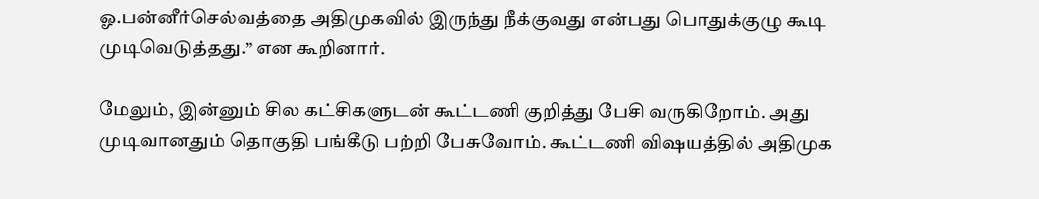ஓ.பன்னீர்செல்வத்தை அதிமுகவில் இருந்து நீக்குவது என்பது பொதுக்குழு கூடி முடிவெடுத்தது.” என கூறினார்.

மேலும், இன்னும் சில கட்சிகளுடன் கூட்டணி குறித்து பேசி வருகிறோம். அது முடிவானதும் தொகுதி பங்கீடு பற்றி பேசுவோம். கூட்டணி விஷயத்தில் அதிமுக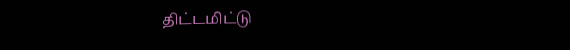திட்டமிட்டு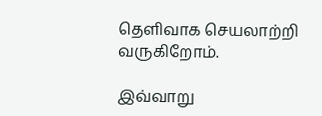தெளிவாக செயலாற்றி வருகிறோம்.

இவ்வாறு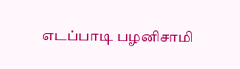எடப்பாடி பழனிசாமி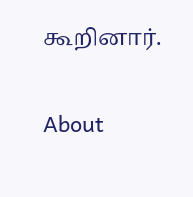கூறினார்.

About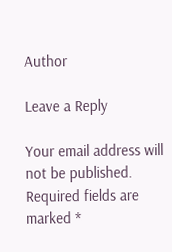Author

Leave a Reply

Your email address will not be published. Required fields are marked *